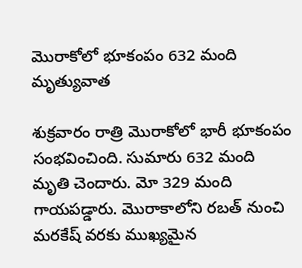మొరాకోలో భూకంపం 632 మంది మృత్యువాత

శుక్రవారం రాత్రి మొరాకోలో భారీ భూకంపం సంభవించింది. సుమారు 632 మంది మృతి చెందారు. మో 329 మంది గాయపడ్డారు. మొరాకాలోని రబత్‌ నుంచి మరకేష్‌ వరకు ముఖ్య‌మైన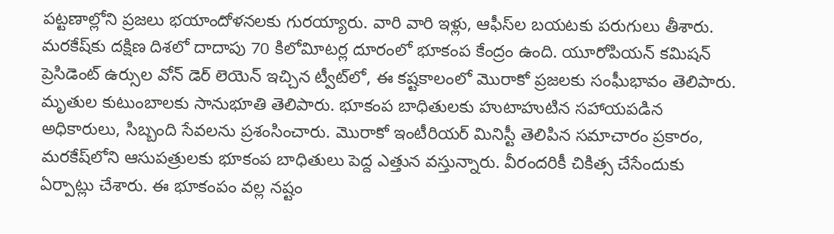పట్టణాల్లోని ప్రజలు భయాందోళనల‌కు గుర‌య్యారు. వారి వారి ఇళ్లు, ఆఫీస్‌ల బయటకు పరుగులు తీశారు. మరకేష్‌కు దక్షిణ దిశలో దాదాపు 70 కిలోవిూటర్ల దూరంలో భూకంప కేంద్రం ఉంది. యూరోపియన్‌ కమిషన్‌ ప్రెసిడెంట్‌ ఉర్సుల వోన్‌ డెర్‌ లెయెన్‌ ఇచ్చిన ట్వీట్‌లో, ఈ కష్టకాలంలో మొరాకో ప్రజలకు సంఘీభావం తెలిపారు. మృతుల కుటుంబాలకు సానుభూతి తెలిపారు. భూకంప బాధితులకు హుటాహుటిన సహాయపడిన అధికారులు, సిబ్బంది సేవలను ప్రశంసించారు. మొరాకో ఇంటీరియర్‌ మినిస్టీ తెలిపిన సమాచారం ప్రకారం, మరకేష్‌లోని ఆసుపత్రులకు భూకంప బాధితులు పెద్ద ఎత్తున వస్తున్నారు. వీరందరికీ చికిత్స చేసేందుకు ఏర్పాట్లు చేశారు. ఈ భూకంపం వల్ల నష్టం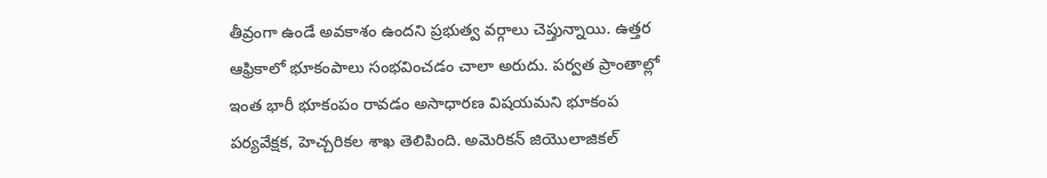తీవ్రంగా ఉండే అవకాశం ఉందని ప్రభుత్వ వర్గాలు చెప్తున్నాయి. ఉత్తర ఆఫ్రికాలో భూకంపాలు సంభవించడం చాలా అరుదు. పర్వత ప్రాంతాల్లో ఇంత భారీ భూకంపం రావడం అసాధారణ విషయమని భూకంప పర్యవేక్షక, హెచ్చరికల శాఖ తెలిపింది. అమెరికన్‌ జియొలాజికల్‌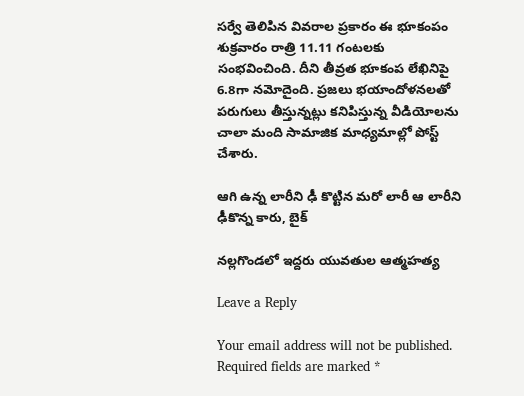సర్వే తెలిపిన వివరాల ప్రకారం ఈ భూకంపం శుక్రవారం రాత్రి 11.11 గంటలకు సంభవించింది. దీని తీవ్రత భూకంప లేఖినిపై 6.8గా నమోదైంది. ప్రజలు భయాందోళనలతో పరుగులు తీస్తున్నట్లు కనిపిస్తున్న వీడియోలను చాలా మంది సామాజిక మాధ్యమాల్లో పోస్ట్‌ చేశారు.

ఆగి ఉన్న లారీని ఢీ కొట్టిన మరో లారీ ఆ లారీని ఢీకొన్న‌ కారు, బైక్

నల్లగొండలో ఇద్దరు యువతుల ఆత్మహత్య

Leave a Reply

Your email address will not be published. Required fields are marked *